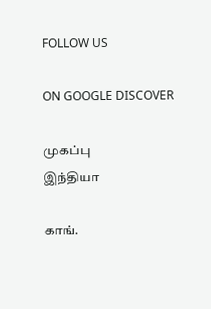FOLLOW US

ON GOOGLE DISCOVER

முகப்பு
இந்தியா

காங்.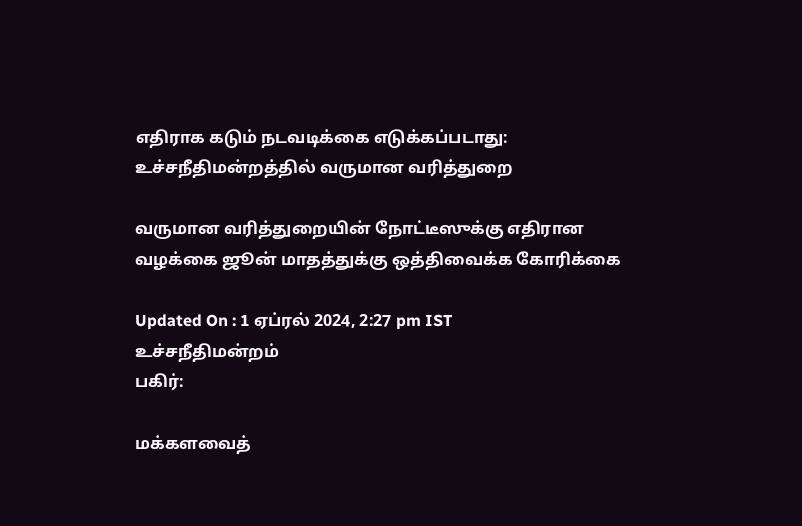எதிராக கடும் நடவடிக்கை எடுக்கப்படாது: உச்சநீதிமன்றத்தில் வருமான வரித்துறை

வருமான வரித்துறையின் நோட்டீஸுக்கு எதிரான வழக்கை ஜூன் மாதத்துக்கு ஒத்திவைக்க கோரிக்கை

Updated On : 1 ஏப்ரல் 2024, 2:27 pm IST
உச்சநீதிமன்றம்
பகிர்:

மக்களவைத்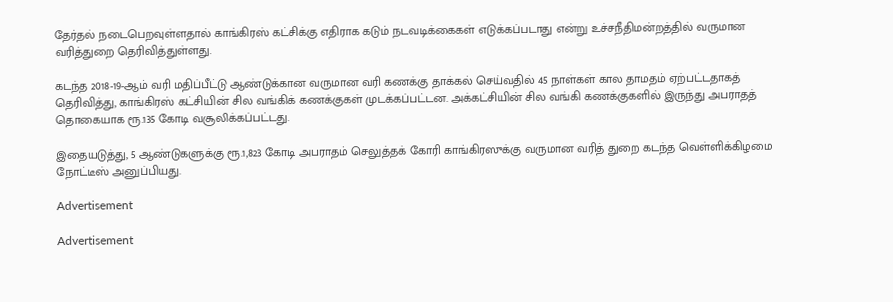தேர்தல் நடைபெறவுள்ளதால் காங்கிரஸ் கட்சிக்கு எதிராக கடும் நடவடிக்கைகள் எடுக்கப்படாது என்று உச்சநீதிமன்றத்தில் வருமான வரித்துறை தெரிவித்துள்ளது.

கடந்த 2018-19-ஆம் வரி மதிப்பீட்டு ஆண்டுக்கான வருமான வரி கணக்கு தாக்கல் செய்வதில் 45 நாள்கள் கால தாமதம் ஏற்பட்டதாகத் தெரிவித்து, காங்கிரஸ் கட்சியின் சில வங்கிக் கணக்குகள் முடக்கப்பட்டன. அக்கட்சியின் சில வங்கி கணக்குகளில் இருந்து அபராதத் தொகையாக ரூ.135 கோடி வசூலிக்கப்பட்டது.

இதையடுத்து, 5 ஆண்டுகளுக்கு ரூ.1,823 கோடி அபராதம் செலுத்தக் கோரி காங்கிரஸுக்கு வருமான வரித் துறை கடந்த வெள்ளிக்கிழமை நோட்டீஸ் அனுப்பியது.

Advertisement

Advertisement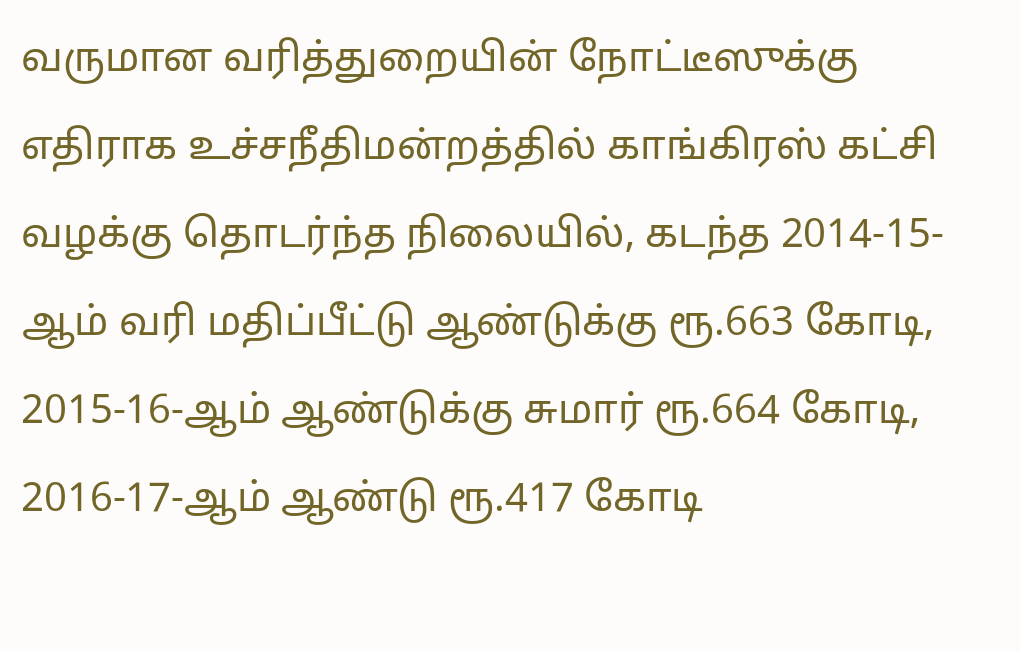வருமான வரித்துறையின் நோட்டீஸுக்கு எதிராக உச்சநீதிமன்றத்தில் காங்கிரஸ் கட்சி வழக்கு தொடர்ந்த நிலையில், கடந்த 2014-15-ஆம் வரி மதிப்பீட்டு ஆண்டுக்கு ரூ.663 கோடி, 2015-16-ஆம் ஆண்டுக்கு சுமார் ரூ.664 கோடி, 2016-17-ஆம் ஆண்டு ரூ.417 கோடி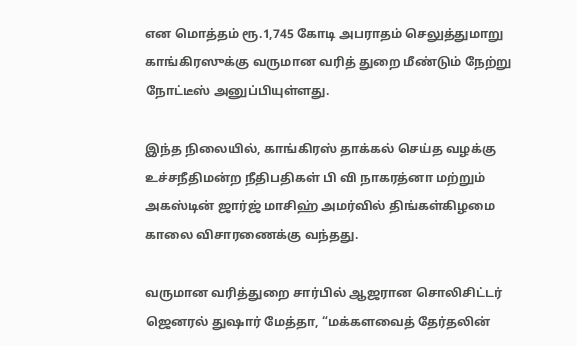என மொத்தம் ரூ.1,745 கோடி அபராதம் செலுத்துமாறு காங்கிரஸுக்கு வருமான வரித் துறை மீண்டும் நேற்று நோட்டீஸ் அனுப்பியுள்ளது.

இந்த நிலையில், காங்கிரஸ் தாக்கல் செய்த வழக்கு உச்சநீதிமன்ற நீதிபதிகள் பி வி நாகரத்னா மற்றும் அகஸ்டின் ஜார்ஜ் மாசிஹ் அமர்வில் திங்கள்கிழமை காலை விசாரணைக்கு வந்தது.

வருமான வரித்துறை சார்பில் ஆஜரான சொலிசிட்டர் ஜெனரல் துஷார் மேத்தா, “மக்களவைத் தேர்தலின்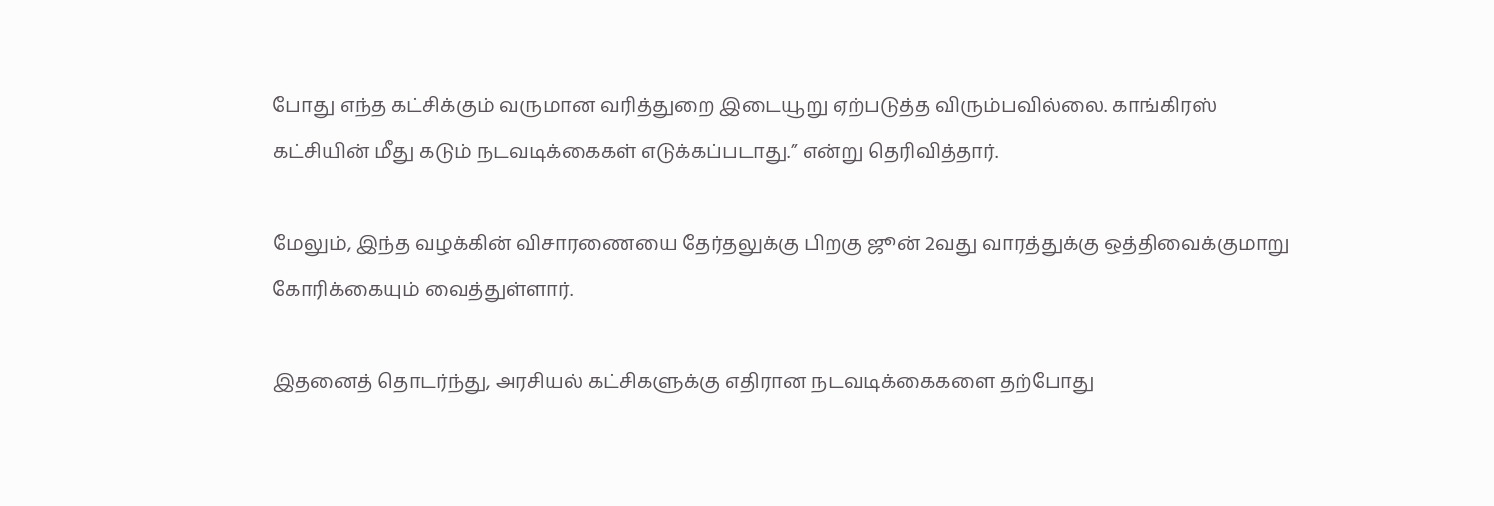போது எந்த கட்சிக்கும் வருமான வரித்துறை இடையூறு ஏற்படுத்த விரும்பவில்லை. காங்கிரஸ் கட்சியின் மீது கடும் நடவடிக்கைகள் எடுக்கப்படாது.” என்று தெரிவித்தார்.

மேலும், இந்த வழக்கின் விசாரணையை தேர்தலுக்கு பிறகு ஜூன் 2வது வாரத்துக்கு ஒத்திவைக்குமாறு கோரிக்கையும் வைத்துள்ளார்.

இதனைத் தொடர்ந்து, அரசியல் கட்சிகளுக்கு எதிரான நடவடிக்கைகளை தற்போது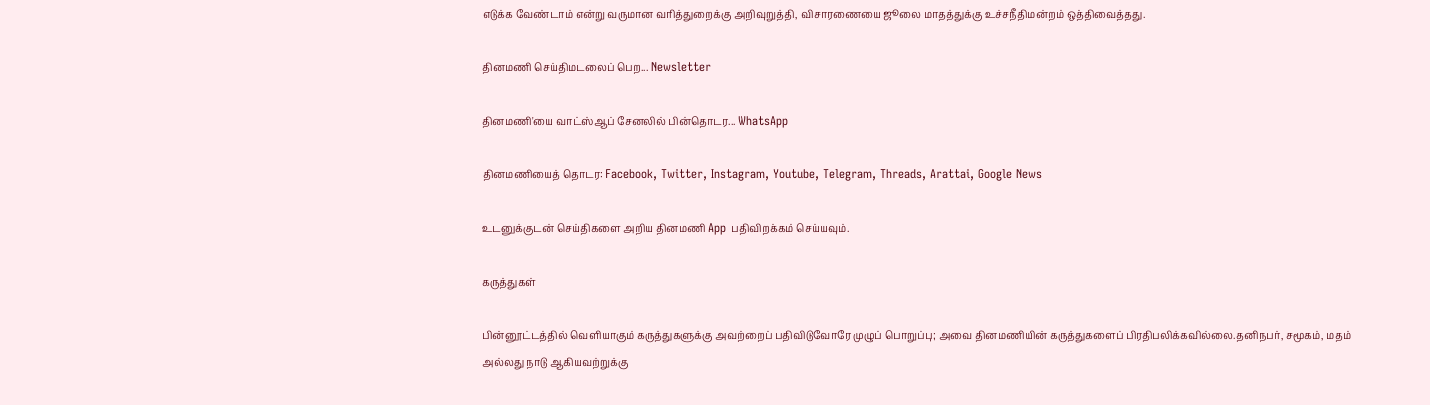எடுக்க வேண்டாம் என்று வருமான வரித்துறைக்கு அறிவுறுத்தி, விசாரணையை ஜூலை மாதத்துக்கு உச்சநீதிமன்றம் ஒத்திவைத்தது.

தினமணி செய்திமடலைப் பெற... Newsletter

தினமணி'யை வாட்ஸ்ஆப் சேனலில் பின்தொடர... WhatsApp

தினமணியைத் தொடர: Facebook, Twitter, Instagram, Youtube, Telegram, Threads, Arattai, Google News

உடனுக்குடன் செய்திகளை அறிய தினமணி App பதிவிறக்கம் செய்யவும்.

கருத்துகள்

பின்னூட்டத்தில் வெளியாகும் கருத்துகளுக்கு அவற்றைப் பதிவிடுவோரே முழுப் பொறுப்பு; அவை தினமணியின் கருத்துகளைப் பிரதிபலிக்கவில்லை.தனிநபர், சமூகம், மதம் அல்லது நாடு ஆகியவற்றுக்கு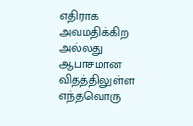எதிராக அவமதிக்கிற அல்லது ஆபாசமான விதத்திலுள்ள எந்தவொரு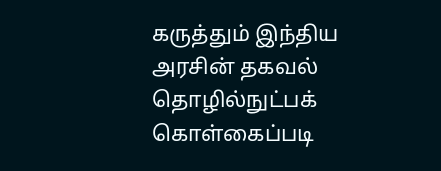கருத்தும் இந்திய அரசின் தகவல் தொழில்நுட்பக் கொள்கைப்படி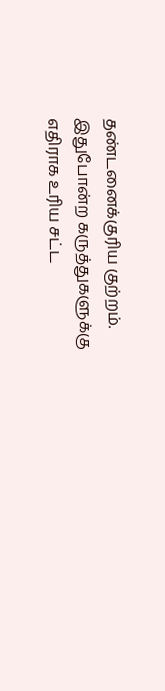தண்டனைக்குரிய குற்றம். இதுபோன்ற கருத்துகளுக்கு எதிராக உரிய சட்ட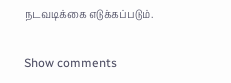நடவடிக்கை எடுக்கப்படும்.

Show comments